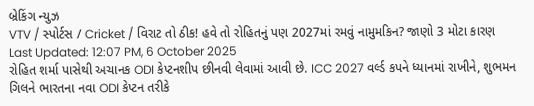બ્રેકિંગ ન્યુઝ
VTV / સ્પોર્ટસ / Cricket / વિરાટ તો ઠીક! હવે તો રોહિતનું પણ 2027માં રમવું નામુમકિન? જાણો 3 મોટા કારણ
Last Updated: 12:07 PM, 6 October 2025
રોહિત શર્મા પાસેથી અચાનક ODI કેપ્ટનશીપ છીનવી લેવામાં આવી છે. ICC 2027 વર્લ્ડ કપને ધ્યાનમાં રાખીને, શુભમન ગિલને ભારતના નવા ODI કેપ્ટન તરીકે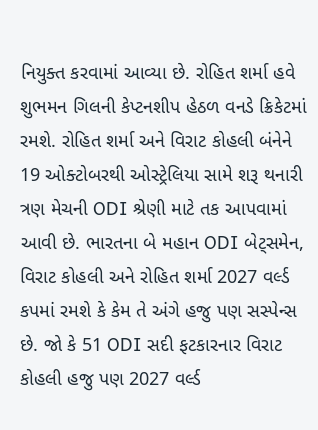નિયુક્ત કરવામાં આવ્યા છે. રોહિત શર્મા હવે શુભમન ગિલની કેપ્ટનશીપ હેઠળ વનડે ક્રિકેટમાં રમશે. રોહિત શર્મા અને વિરાટ કોહલી બંનેને 19 ઓક્ટોબરથી ઓસ્ટ્રેલિયા સામે શરૂ થનારી ત્રણ મેચની ODI શ્રેણી માટે તક આપવામાં આવી છે. ભારતના બે મહાન ODI બેટ્સમેન, વિરાટ કોહલી અને રોહિત શર્મા 2027 વર્લ્ડ કપમાં રમશે કે કેમ તે અંગે હજુ પણ સસ્પેન્સ છે. જો કે 51 ODI સદી ફટકારનાર વિરાટ કોહલી હજુ પણ 2027 વર્લ્ડ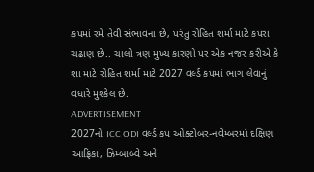કપમાં રમે તેવી સંભાવના છે, પરંતુ રોહિત શર્મા માટે કપરા ચઢાણ છે.. ચાલો ત્રણ મુખ્ય કારણો પર એક નજર કરીએ કે શા માટે રોહિત શર્મા માટે 2027 વર્લ્ડ કપમાં ભાગ લેવાનું વધારે મુશ્કેલ છે.
ADVERTISEMENT
2027નો ICC ODI વર્લ્ડ કપ ઓક્ટોબર-નવેમ્બરમાં દક્ષિણ આફ્રિકા, ઝિમ્બાબ્વે અને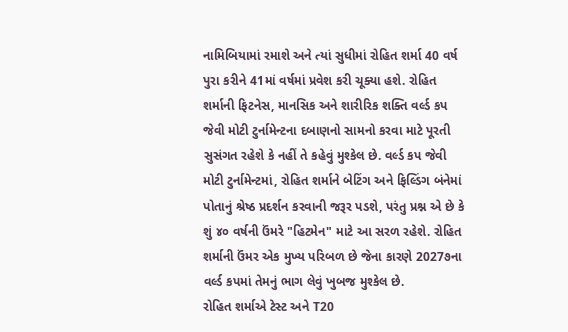નામિબિયામાં રમાશે અને ત્યાં સુધીમાં રોહિત શર્મા 40 વર્ષ પુરા કરીને 41માં વર્ષમાં પ્રવેશ કરી ચૂક્યા હશે. રોહિત શર્માની ફિટનેસ, માનસિક અને શારીરિક શક્તિ વર્લ્ડ કપ જેવી મોટી ટુર્નામેન્ટના દબાણનો સામનો કરવા માટે પૂરતી સુસંગત રહેશે કે નહીં તે કહેવું મુશ્કેલ છે. વર્લ્ડ કપ જેવી મોટી ટુર્નામેન્ટમાં, રોહિત શર્માને બેટિંગ અને ફિલ્ડિંગ બંનેમાં પોતાનું શ્રેષ્ઠ પ્રદર્શન કરવાની જરૂર પડશે, પરંતુ પ્રશ્ન એ છે કે શું ૪૦ વર્ષની ઉંમરે "હિટમેન" માટે આ સરળ રહેશે. રોહિત શર્માની ઉંમર એક મુખ્ય પરિબળ છે જેના કારણે 2027૭ના વર્લ્ડ કપમાં તેમનું ભાગ લેવું ખુબજ મુશ્કેલ છે.
રોહિત શર્માએ ટેસ્ટ અને T20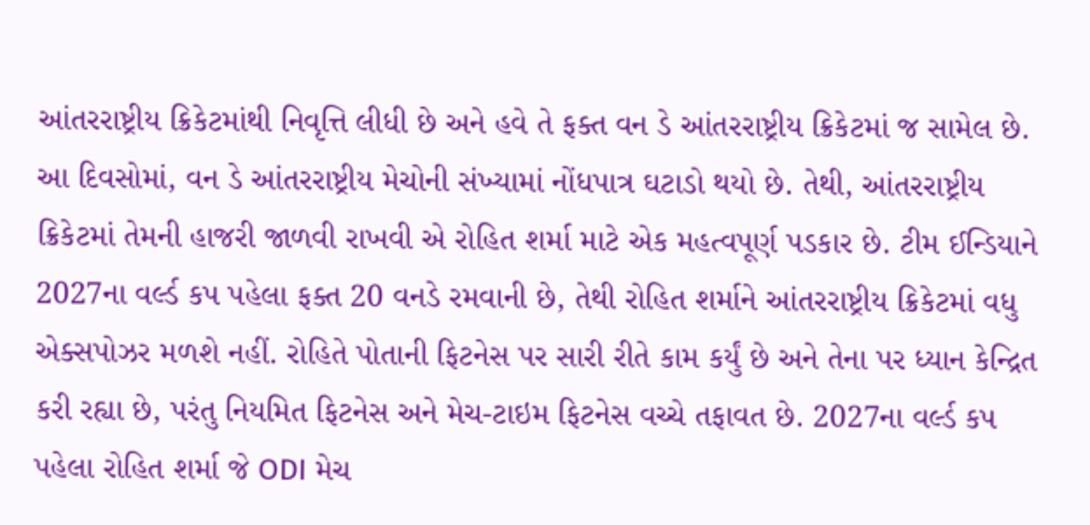આંતરરાષ્ટ્રીય ક્રિકેટમાંથી નિવૃત્તિ લીધી છે અને હવે તે ફક્ત વન ડે આંતરરાષ્ટ્રીય ક્રિકેટમાં જ સામેલ છે. આ દિવસોમાં, વન ડે આંતરરાષ્ટ્રીય મેચોની સંખ્યામાં નોંધપાત્ર ઘટાડો થયો છે. તેથી, આંતરરાષ્ટ્રીય ક્રિકેટમાં તેમની હાજરી જાળવી રાખવી એ રોહિત શર્મા માટે એક મહત્વપૂર્ણ પડકાર છે. ટીમ ઈન્ડિયાને 2027ના વર્લ્ડ કપ પહેલા ફક્ત 20 વનડે રમવાની છે, તેથી રોહિત શર્માને આંતરરાષ્ટ્રીય ક્રિકેટમાં વધુ એક્સપોઝર મળશે નહીં. રોહિતે પોતાની ફિટનેસ પર સારી રીતે કામ કર્યું છે અને તેના પર ધ્યાન કેન્દ્રિત કરી રહ્યા છે, પરંતુ નિયમિત ફિટનેસ અને મેચ-ટાઇમ ફિટનેસ વચ્ચે તફાવત છે. 2027ના વર્લ્ડ કપ પહેલા રોહિત શર્મા જે ODI મેચ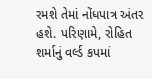રમશે તેમાં નોંધપાત્ર અંતર હશે. પરિણામે, રોહિત શર્માનું વર્લ્ડ કપમાં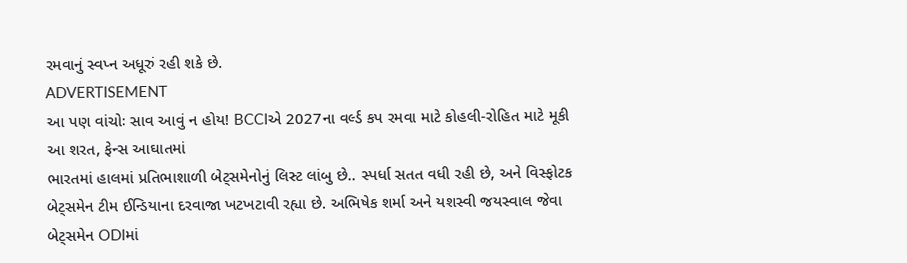રમવાનું સ્વપ્ન અધૂરું રહી શકે છે.
ADVERTISEMENT
આ પણ વાંચોઃ સાવ આવું ન હોય! BCCIએ 2027ના વર્લ્ડ કપ રમવા માટે કોહલી-રોહિત માટે મૂકી આ શરત, ફેન્સ આઘાતમાં
ભારતમાં હાલમાં પ્રતિભાશાળી બેટ્સમેનોનું લિસ્ટ લાંબુ છે.. સ્પર્ધા સતત વધી રહી છે, અને વિસ્ફોટક બેટ્સમેન ટીમ ઈન્ડિયાના દરવાજા ખટખટાવી રહ્યા છે. અભિષેક શર્મા અને યશસ્વી જયસ્વાલ જેવા બેટ્સમેન ODIમાં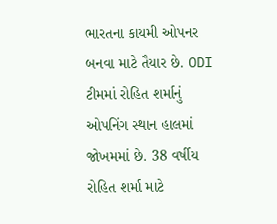ભારતના કાયમી ઓપનર બનવા માટે તૈયાર છે. ODI ટીમમાં રોહિત શર્માનું ઓપનિંગ સ્થાન હાલમાં જોખમમાં છે. 38 વર્ષીય રોહિત શર્મા માટે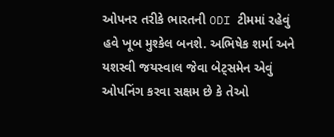ઓપનર તરીકે ભારતની ODI ટીમમાં રહેવું હવે ખૂબ મુશ્કેલ બનશે. અભિષેક શર્મા અને યશસ્વી જયસ્વાલ જેવા બેટ્સમેન એવું ઓપનિંગ કરવા સક્ષમ છે કે તેઓ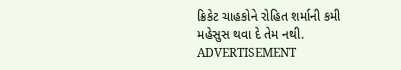ક્રિકેટ ચાહકોને રોહિત શર્માની કમી મહેસુસ થવા દે તેમ નથી.
ADVERTISEMENT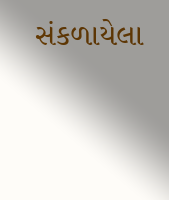સંકળાયેલા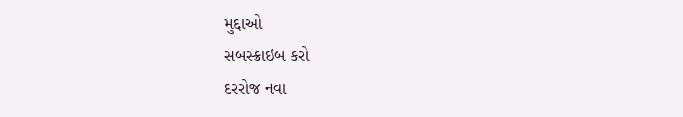મુદ્દાઓ
સબસ્ક્રાઇબ કરો
દરરોજ નવા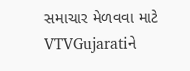સમાચાર મેળવવા માટે VTVGujaratiને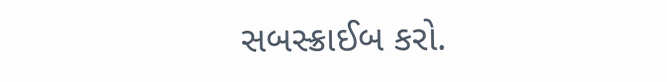સબસ્ક્રાઈબ કરો.